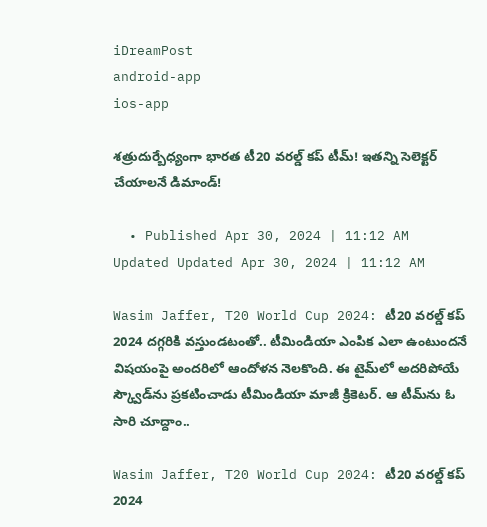iDreamPost
android-app
ios-app

శత్రుదుర్బేధ్యంగా భారత టీ20 వరల్డ్‌ కప్‌ టీమ్‌! ఇతన్ని సెలెక్టర్‌ చేయాలనే డిమాండ్‌!

  • Published Apr 30, 2024 | 11:12 AM Updated Updated Apr 30, 2024 | 11:12 AM

Wasim Jaffer, T20 World Cup 2024: టీ20 వరల్డ్‌ కప్‌ 2024 దగ్గరికి వస్తుండటంతో.. టీమిండియా ఎంపిక ఎలా ఉంటుందనే విషయంపై అందరిలో ఆందోళన నెలకొంది. ఈ టైమ్‌లో అదరిపోయే స్క్వౌడ్‌ను ప్రకటించాడు టీమిండియా మాజీ క్రికెటర్‌. ఆ టీమ్‌ను ఓ సారి చూద్దాం..

Wasim Jaffer, T20 World Cup 2024: టీ20 వరల్డ్‌ కప్‌ 2024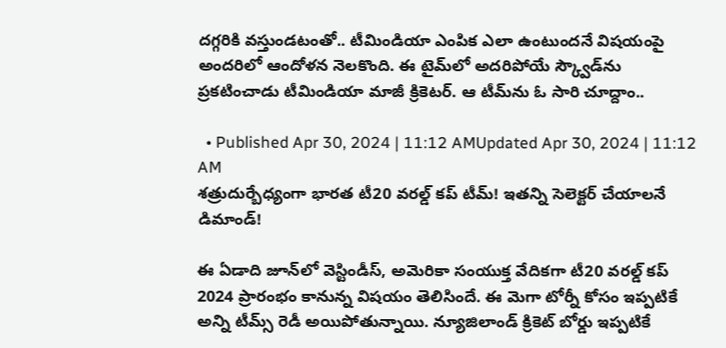దగ్గరికి వస్తుండటంతో.. టీమిండియా ఎంపిక ఎలా ఉంటుందనే విషయంపై అందరిలో ఆందోళన నెలకొంది. ఈ టైమ్‌లో అదరిపోయే స్క్వౌడ్‌ను ప్రకటించాడు టీమిండియా మాజీ క్రికెటర్‌. ఆ టీమ్‌ను ఓ సారి చూద్దాం..

  • Published Apr 30, 2024 | 11:12 AMUpdated Apr 30, 2024 | 11:12 AM
శత్రుదుర్బేధ్యంగా భారత టీ20 వరల్డ్‌ కప్‌ టీమ్‌! ఇతన్ని సెలెక్టర్‌ చేయాలనే డిమాండ్‌!

ఈ ఏడాది జూన్‌లో వెస్టిండీస్‌, అమెరికా సంయుక్త వేదికగా టీ20 వరల్డ్‌ కప్‌ 2024 ప్రారంభం కానున్న విషయం తెలిసిందే. ఈ మెగా టోర్నీ కోసం ఇప్పటికే అన్ని టీమ్స్‌ రెడీ అయిపోతున్నాయి. న్యూజిలాండ్‌ క్రికెట్‌ బోర్డు ఇప్పటికే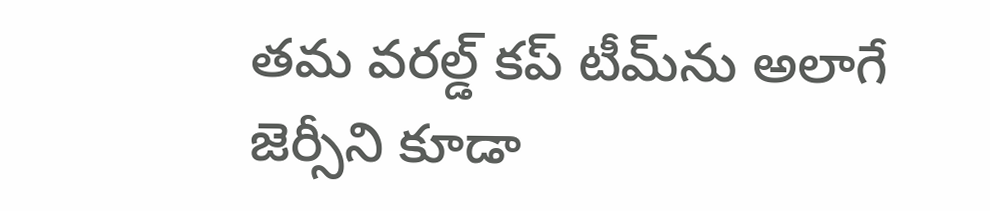తమ వరల్డ్‌ కప్‌ టీమ్‌ను అలాగే జెర్సీని కూడా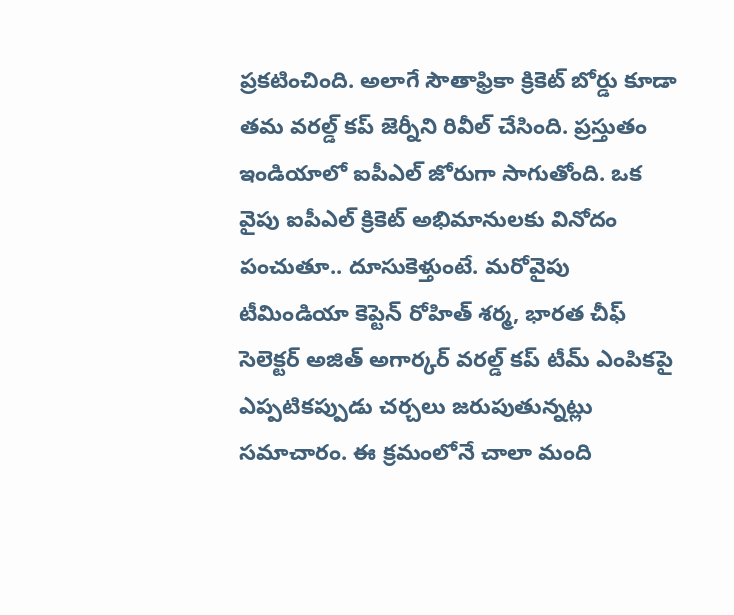ప్రకటించింది. అలాగే సౌతాఫ్రికా క్రికెట్‌ బోర్డు కూడా తమ వరల్డ్‌ కప్‌ జెర్నీని రివీల్‌ చేసింది. ప్రస్తుతం ఇండియాలో ఐపీఎల్‌ జోరుగా సాగుతోంది. ఒక వైపు ఐపీఎల్‌ క్రికెట్‌ అభిమానులకు వినోదం పంచుతూ.. దూసుకెళ్తుంటే. మరోవైపు టీమిండియా కెప్టెన్‌ రోహిత్‌ శర్మ, భారత చీఫ్‌ సెలెక్టర్‌ అజిత్‌ అగార్కర్‌ వరల్డ్‌ కప్‌ టీమ్‌ ఎంపికపై ఎప్పటికప్పుడు చర్చలు జరుపుతున్నట్లు సమాచారం. ఈ క్రమంలోనే చాలా మంది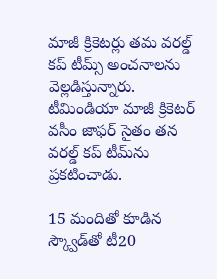మాజీ క్రికెటర్లు తమ వరల్డ్‌ కప్‌ టీమ్స్‌ అంచనాలను వెల్లడిస్తున్నారు. టీమిండియా మాజీ క్రికెటర్‌ వసీం జాఫర్‌ సైతం తన వరల్డ్‌ కప్‌ టీమ్‌ను ప్రకటించాడు.

15 మందితో కూడిన స్క్వౌడ్‌తో టీ20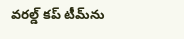వరల్డ్‌ కప్‌ టీమ్‌ను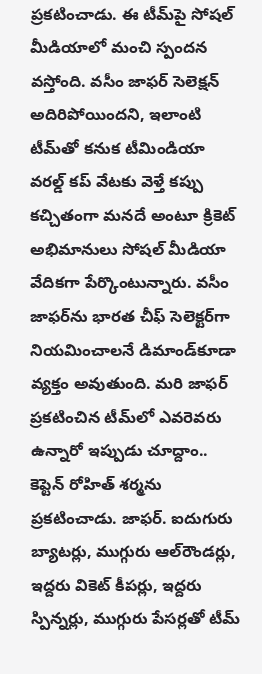ప్రకటించాడు. ఈ టీమ్‌పై సోషల్‌ మీడియాలో మంచి స్పందన వస్తోంది. వసీం జాఫర్‌ సెలెక్షన్‌ అదిరిపోయిందని, ఇలాంటి టీమ్‌తో కనుక టీమిండియా వరల్డ్‌ కప్‌ వేటకు వెళ్తే కప్పు కచ్చితంగా మనదే అంటూ క్రికెట్‌ అభిమానులు సోషల్‌ మీడియా వేదికగా పేర్కొంటున్నారు. వసీం జాఫర్‌ను భారత చీఫ్‌ సెలెక్టర్‌గా నియమించాలనే డిమాండ్‌కూడా వ్యక్తం అవుతుంది. మరి జాఫర్‌ ప్రకటించిన టీమ్‌లో ఎవరెవరు ఉన్నారో ఇప్పుడు చూద్దాం.. కెప్టెన్‌ రోహిత్‌ శర్మను ప్రకటించాడు. జాఫర్‌. ఐదుగురు బ్యాటర్లు, ముగ్గురు ఆల్‌రౌండర్లు, ఇద్దరు వికెట్‌ కీపర్లు, ఇద్దరు స్పిన్నర్లు, ముగ్గురు పేసర్లతో టీమ్‌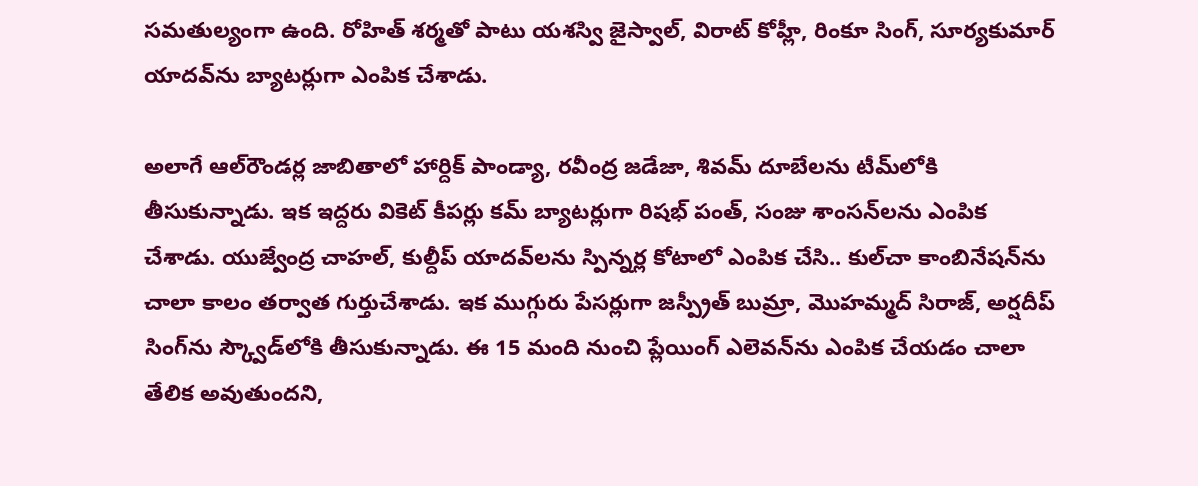సమతుల్యంగా ఉంది. రోహిత్‌ శర్మతో పాటు యశస్వి జైస్వాల్‌, విరాట్‌ కోహ్లీ, రింకూ సింగ్‌, సూర్యకుమార్‌ యాదవ్‌ను బ్యాటర్లుగా ఎంపిక చేశాడు.

అలాగే ఆల్‌రౌండర్ల జాబితాలో హార్దిక్‌ పాండ్యా, రవీంద్ర జడేజా, శివమ్‌ దూబేలను టీమ్‌లోకి తీసుకున్నాడు. ఇక ఇద్దరు వికెట్‌ కీపర్లు కమ్‌ బ్యాటర్లుగా రిషభ్‌ పంత్‌, సంజు శాంసన్‌లను ఎంపిక చేశాడు. యుజ్వేంద్ర చాహల్‌, కుల్దీప్‌ యాదవ్‌లను స్పిన్నర్ల కోటాలో ఎంపిక చేసి.. కుల్‌చా కాంబినేషన్‌ను చాలా కాలం తర్వాత గుర్తుచేశాడు. ఇక ముగ్గురు పేసర్లుగా జస్ప్రీత్ బుమ్రా, మొహమ్మద్‌ సిరాజ్‌, అర్షదీప్‌ సింగ్‌ను స్క్వౌడ్‌లోకి తీసుకున్నాడు. ఈ 15 మంది నుంచి ప్లేయింగ్‌ ఎలెవన్‌ను ఎంపిక చేయడం చాలా తేలిక అవుతుందని,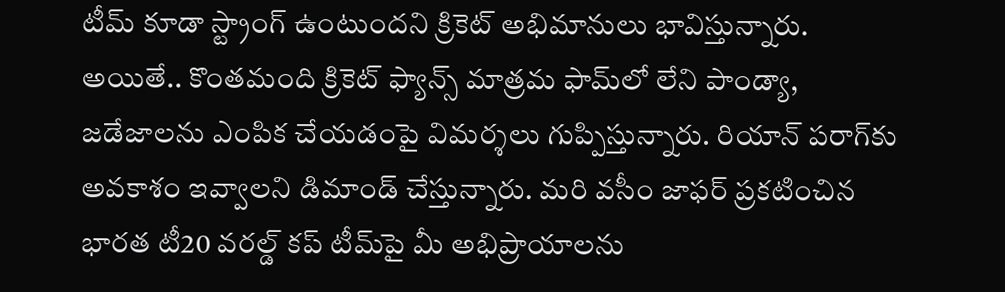టీమ్‌ కూడా స్ట్రాంగ్‌ ఉంటుందని క్రికెట్‌ అభిమానులు భావిస్తున్నారు. అయితే.. కొంతమంది క్రికెట్‌ ఫ్యాన్స్‌ మాత్రమ ఫామ్‌లో లేని పాండ్యా, జడేజాలను ఎంపిక చేయడంపై విమర్శలు గుప్పిస్తున్నారు. రియాన్‌ పరాగ్‌కు అవకాశం ఇవ్వాలని డిమాండ్‌ చేస్తున్నారు. మరి వసీం జాఫర్‌ ప్రకటించిన భారత టీ20 వరల్డ్‌ కప్‌ టీమ్‌పై మీ అభిప్రాయాలను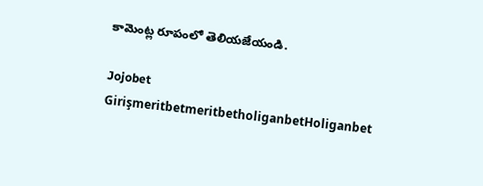కామెంట్ల రూపంలో తెలియజేయండి.

Jojobet GirişmeritbetmeritbetholiganbetHoliganbet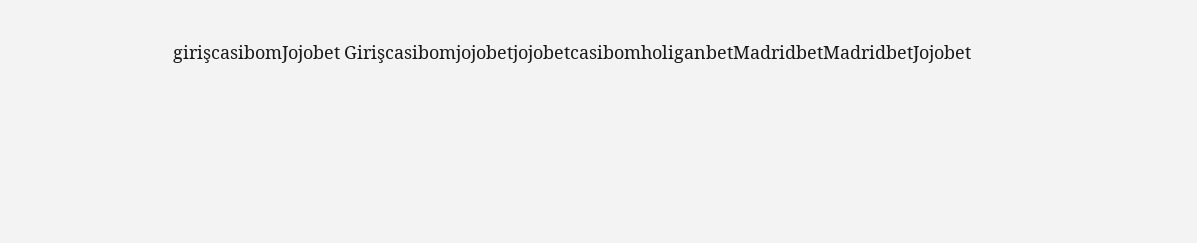girişcasibomJojobet GirişcasibomjojobetjojobetcasibomholiganbetMadridbetMadridbetJojobet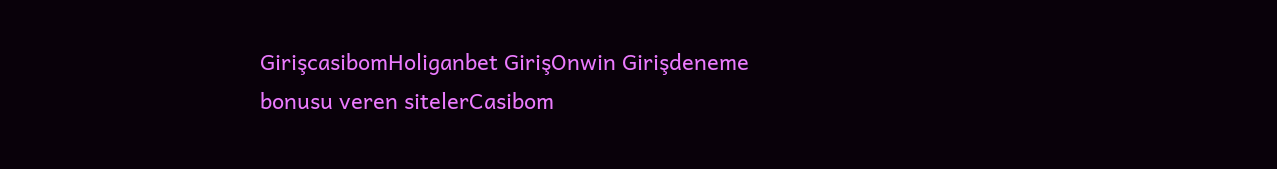GirişcasibomHoliganbet GirişOnwin Girişdeneme bonusu veren sitelerCasibom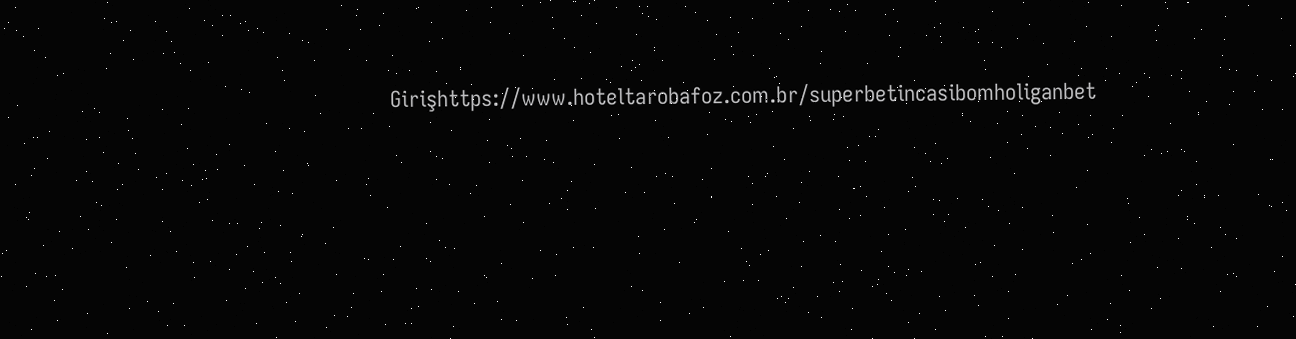Girişhttps://www.hoteltarobafoz.com.br/superbetincasibomholiganbet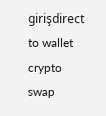girişdirect to wallet crypto swap